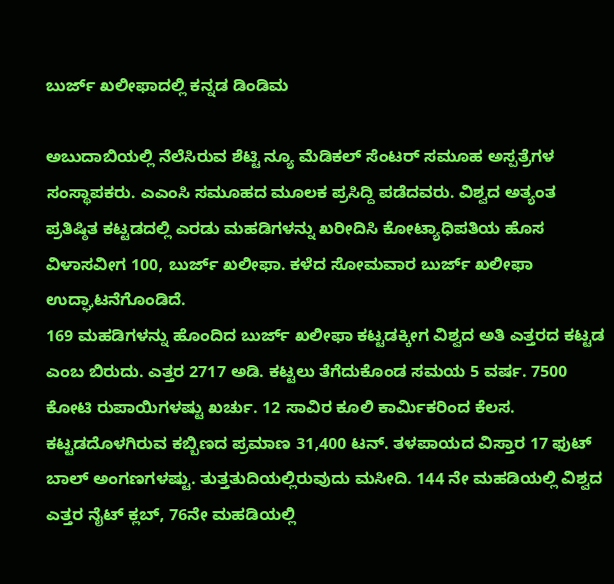ಬುರ್ಜ್ ಖಲೀಫಾದಲ್ಲಿ ಕನ್ನಡ ಡಿಂಡಿಮ

ಅಬುದಾಬಿಯಲ್ಲಿ ನೆಲೆಸಿರುವ ಶೆಟ್ಟಿ ನ್ಯೂ ಮೆಡಿಕಲ್ ಸೆಂಟರ್ ಸಮೂಹ ಅಸ್ಪತ್ರೆಗಳ ಸಂಸ್ಥಾಪಕರು. ಎಎಂಸಿ ಸಮೂಹದ ಮೂಲಕ ಪ್ರಸಿದ್ದಿ ಪಡೆದವರು. ವಿಶ್ವದ ಅತ್ಯಂತ ಪ್ರತಿಷ್ಠಿತ ಕಟ್ಟಡದಲ್ಲಿ ಎರಡು ಮಹಡಿಗಳನ್ನು ಖರೀದಿಸಿ ಕೋಟ್ಯಾಧಿಪತಿಯ ಹೊಸ ವಿಳಾಸವೀಗ 100, ಬುರ್ಜ್ ಖಲೀಫಾ. ಕಳೆದ ಸೋಮವಾರ ಬುರ್ಜ್ ಖಲೀಫಾ ಉದ್ಘಾಟನೆಗೊಂಡಿದೆ.
169 ಮಹಡಿಗಳನ್ನು ಹೊಂದಿದ ಬುರ್ಜ್ ಖಲೀಫಾ ಕಟ್ಟಡಕ್ಕೀಗ ವಿಶ್ವದ ಅತಿ ಎತ್ತರದ ಕಟ್ಟಡ ಎಂಬ ಬಿರುದು. ಎತ್ತರ 2717 ಅಡಿ. ಕಟ್ಟಲು ತೆಗೆದುಕೊಂಡ ಸಮಯ 5 ವರ್ಷ. 7500 ಕೋಟಿ ರುಪಾಯಿಗಳಷ್ಟು ಖರ್ಚು. 12 ಸಾವಿರ ಕೂಲಿ ಕಾರ್ಮಿಕರಿಂದ ಕೆಲಸ. ಕಟ್ಟಡದೊಳಗಿರುವ ಕಬ್ಬಿಣದ ಪ್ರಮಾಣ 31,400 ಟನ್. ತಳಪಾಯದ ವಿಸ್ತಾರ 17 ಫುಟ್ ಬಾಲ್ ಅಂಗಣಗಳಷ್ಟು. ತುತ್ತತುದಿಯಲ್ಲಿರುವುದು ಮಸೀದಿ. 144 ನೇ ಮಹಡಿಯಲ್ಲಿ ವಿಶ್ವದ ಎತ್ತರ ನೈಟ್ ಕ್ಲಬ್, 76ನೇ ಮಹಡಿಯಲ್ಲಿ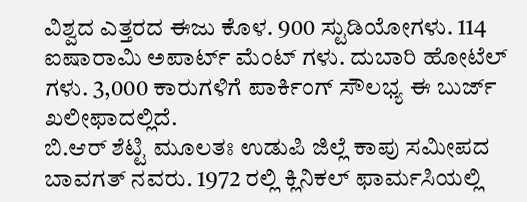ವಿಶ್ವದ ಎತ್ತರದ ಈಜು ಕೊಳ. 900 ಸ್ಟುಡಿಯೋಗಳು. 114 ಐಷಾರಾಮಿ ಅಪಾರ್ಟ್ ಮೆಂಟ್ ಗಳು. ದುಬಾರಿ ಹೋಟೆಲ್ ಗಳು. 3,000 ಕಾರುಗಳಿಗೆ ಪಾರ್ಕಿಂಗ್ ಸೌಲಭ್ಯ ಈ ಬುರ್ಜ್ ಖಲೀಫಾದಲ್ಲಿದೆ.
ಬಿ.ಆರ್ ಶೆಟ್ಟಿ ಮೂಲತಃ ಉಡುಪಿ ಜಿಲ್ಲೆ ಕಾಪು ಸಮೀಪದ ಬಾವಗತ್ ನವರು. 1972 ರಲ್ಲಿ ಕ್ಲಿನಿಕಲ್ ಫಾರ್ಮಸಿಯಲ್ಲಿ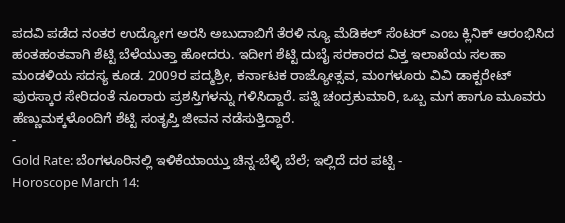ಪದವಿ ಪಡೆದ ನಂತರ ಉದ್ಯೋಗ ಅರಸಿ ಅಬುದಾಬಿಗೆ ತೆರಳಿ ನ್ಯೂ ಮೆಡಿಕಲ್ ಸೆಂಟರ್ ಎಂಬ ಕ್ಲಿನಿಕ್ ಆರಂಭಿಸಿದ ಹಂತಹಂತವಾಗಿ ಶೆಟ್ಟಿ ಬೆಳೆಯುತ್ತಾ ಹೋದರು. ಇದೀಗ ಶೆಟ್ಟಿ ದುಬೈ ಸರಕಾರದ ವಿತ್ತ ಇಲಾಖೆಯ ಸಲಹಾ ಮಂಡಳಿಯ ಸದಸ್ಯ ಕೂಡ. 2009ರ ಪದ್ಮಶ್ರೀ, ಕರ್ನಾಟಕ ರಾಜ್ಯೋತ್ಸವ, ಮಂಗಳೂರು ವಿವಿ ಡಾಕ್ಟರೇಟ್ ಪುರಸ್ಕಾರ ಸೇರಿದಂತೆ ನೂರಾರು ಪ್ರಶಸ್ತಿಗಳನ್ನು ಗಳಿಸಿದ್ದಾರೆ. ಪತ್ನಿ ಚಂದ್ರಕುಮಾರಿ, ಒಬ್ಬ ಮಗ ಹಾಗೂ ಮೂವರು ಹೆಣ್ಣುಮಕ್ಕಳೊಂದಿಗೆ ಶೆಟ್ಟಿ ಸಂತೃಪ್ತಿ ಜೀವನ ನಡೆಸುತ್ತಿದ್ದಾರೆ.
-
Gold Rate: ಬೆಂಗಳೂರಿನಲ್ಲಿ ಇಳಿಕೆಯಾಯ್ತು ಚಿನ್ನ-ಬೆಳ್ಳಿ ಬೆಲೆ; ಇಲ್ಲಿದೆ ದರ ಪಟ್ಟಿ -
Horoscope March 14: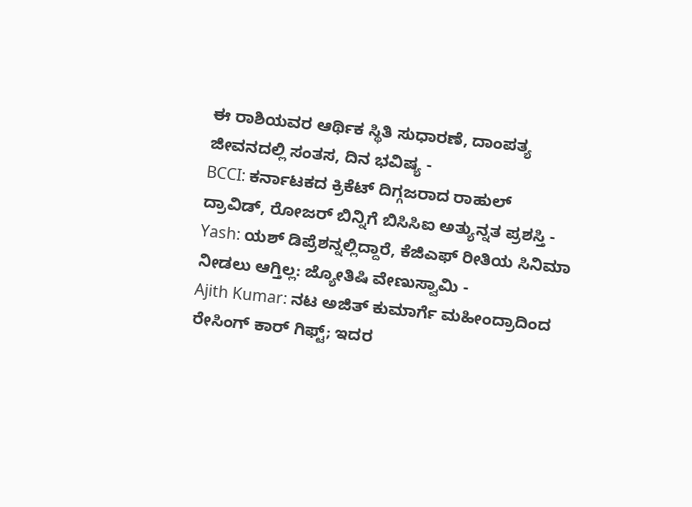ಈ ರಾಶಿಯವರ ಆರ್ಥಿಕ ಸ್ಥಿತಿ ಸುಧಾರಣೆ, ದಾಂಪತ್ಯ ಜೀವನದಲ್ಲಿ ಸಂತಸ, ದಿನ ಭವಿಷ್ಯ -
BCCI: ಕರ್ನಾಟಕದ ಕ್ರಿಕೆಟ್ ದಿಗ್ಗಜರಾದ ರಾಹುಲ್ ದ್ರಾವಿಡ್, ರೋಜರ್ ಬಿನ್ನಿಗೆ ಬಿಸಿಸಿಐ ಅತ್ಯುನ್ನತ ಪ್ರಶಸ್ತಿ -
Yash: ಯಶ್ ಡಿಪ್ರೆಶನ್ನಲ್ಲಿದ್ದಾರೆ, ಕೆಜಿಎಫ್ ರೀತಿಯ ಸಿನಿಮಾ ನೀಡಲು ಆಗ್ತಿಲ್ಲ: ಜ್ಯೋತಿಷಿ ವೇಣುಸ್ವಾಮಿ -
Ajith Kumar: ನಟ ಅಜಿತ್ ಕುಮಾರ್ಗೆ ಮಹೀಂದ್ರಾದಿಂದ ರೇಸಿಂಗ್ ಕಾರ್ ಗಿಫ್ಟ್; ಇದರ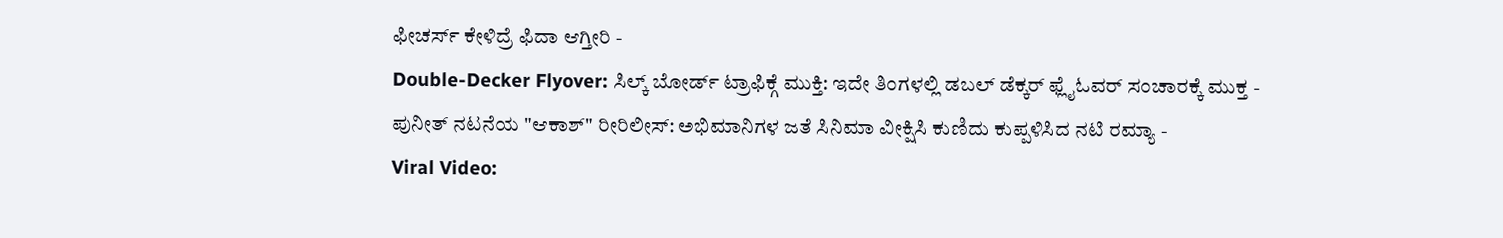ಫೀಚರ್ಸ್ ಕೇಳಿದ್ರೆ ಫಿದಾ ಆಗ್ತೀರಿ -
Double-Decker Flyover: ಸಿಲ್ಕ್ ಬೋರ್ಡ್ ಟ್ರಾಫಿಕ್ಗೆ ಮುಕ್ತಿ: ಇದೇ ತಿಂಗಳಲ್ಲಿ ಡಬಲ್ ಡೆಕ್ಕರ್ ಫ್ಲೈಓವರ್ ಸಂಚಾರಕ್ಕೆ ಮುಕ್ತ -
ಪುನೀತ್ ನಟನೆಯ "ಆಕಾಶ್" ರೀರಿಲೀಸ್: ಅಭಿಮಾನಿಗಳ ಜತೆ ಸಿನಿಮಾ ವೀಕ್ಷಿಸಿ ಕುಣಿದು ಕುಪ್ಪಳಿಸಿದ ನಟಿ ರಮ್ಯಾ -
Viral Video: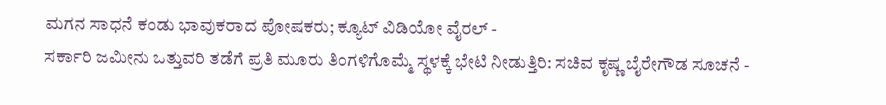ಮಗನ ಸಾಧನೆ ಕಂಡು ಭಾವುಕರಾದ ಪೋಷಕರು; ಕ್ಯೂಟ್ ವಿಡಿಯೋ ವೈರಲ್ -
ಸರ್ಕಾರಿ ಜಮೀನು ಒತ್ತುವರಿ ತಡೆಗೆ ಪ್ರತಿ ಮೂರು ತಿಂಗಳಿಗೊಮ್ಮೆ ಸ್ಥಳಕ್ಕೆ ಭೇಟಿ ನೀಡುತ್ತಿರಿ: ಸಚಿವ ಕೃಷ್ಣ ಬೈರೇಗೌಡ ಸೂಚನೆ -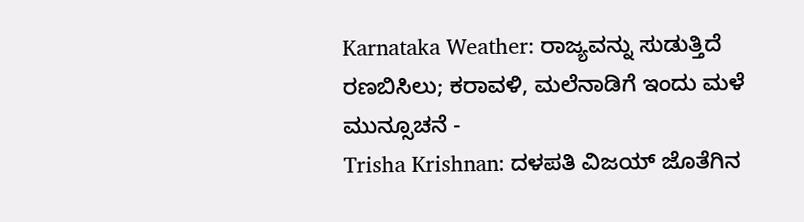Karnataka Weather: ರಾಜ್ಯವನ್ನು ಸುಡುತ್ತಿದೆ ರಣಬಿಸಿಲು; ಕರಾವಳಿ, ಮಲೆನಾಡಿಗೆ ಇಂದು ಮಳೆ ಮುನ್ಸೂಚನೆ -
Trisha Krishnan: ದಳಪತಿ ವಿಜಯ್ ಜೊತೆಗಿನ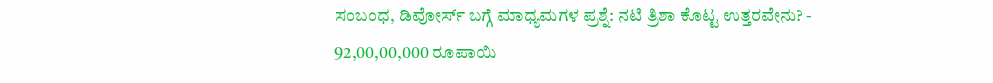ಸಂಬಂಧ, ಡಿವೋರ್ಸ್ ಬಗ್ಗೆ ಮಾಧ್ಯಮಗಳ ಪ್ರಶ್ನೆ: ನಟಿ ತ್ರಿಶಾ ಕೊಟ್ಟ ಉತ್ತರವೇನು? -
92,00,00,000 ರೂಪಾಯಿ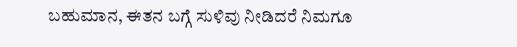ಬಹುಮಾನ, ಈತನ ಬಗ್ಗೆ ಸುಳಿವು ನೀಡಿದರೆ ನಿಮಗೂ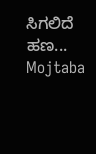ಸಿಗಲಿದೆ ಹಣ... Mojtaba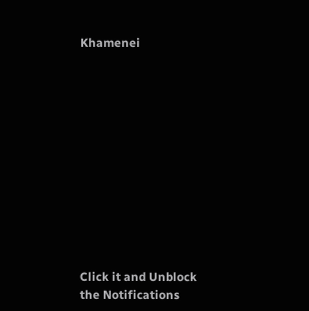Khamenei












Click it and Unblock the Notifications